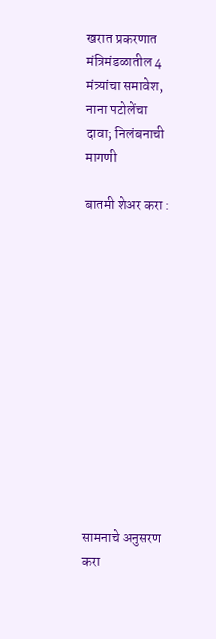खरात प्रकरणात मंत्रिमंडळातील 4 मंत्र्यांचा समावेश, नाना पटोलेंचा दावा; निलंबनाची मागणी

बातमी शेअर करा :













सामनाचे अनुसरण करा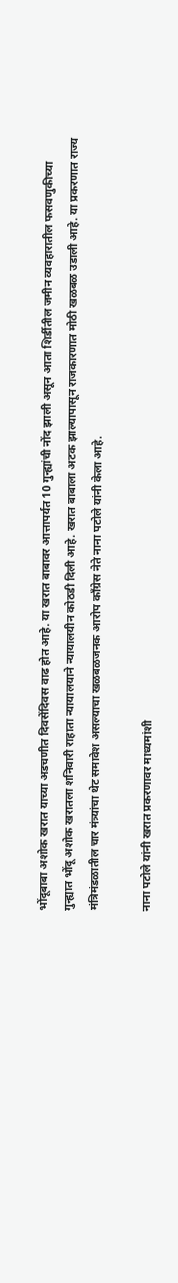भोंदूबाबा अशोक खरात याच्या अडचणीत दिवसेंदिवस वाढ होत आहे. या खरात बाबावर आत्तापर्यत 10 गुन्ह्यांची नोंद झाली असून आता शिर्डीतील जमीन व्यवहारातील फसवणुकीच्या गुन्ह्यात भोंदू अशोक खरातला शनिवारी राहाता न्यायालयाने न्यायालयीन कोठडी दिली आहे. खरात बाबाला अटक झाल्यापासून राजकारणात मोठी खळबळ उडाली आहे. या प्रकरणात राज्य मंत्रिमंडळातील चार मंत्र्यांचा थेट समावेश असल्याचा खळबळजनक आरोप काँग्रेस नेते नाना पटोले यांनी केला आहे.

नाना पटोले यांनी खरात प्रकरणावर माध्यमांशी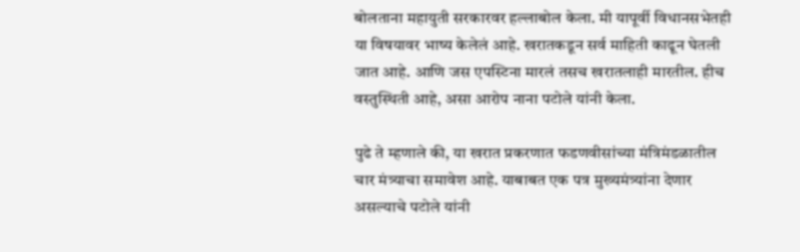बोलताना महायुती सरकारवर हल्लाबोल केला. मी यापूर्वी विधानसभेतही या विषयावर भाष्य केलेलं आहे. खरातकडून सर्व माहिती काढून घेतली जात आहे. आणि जस एपस्टिना मारलं तसच खरातलाही मारतील. हीच वस्तुस्थिती आहे, असा आरोप नाना पटोले यांनी केला.

पुढे ते म्हणाले की, या खरात प्रकरणात फडणवीसांच्या मंत्रिमंडळातील चार मंत्र्याचा समावेश आहे. याबाबत एक पत्र मुख्यमंत्र्यांना देणार असल्याचे पटोले यांनी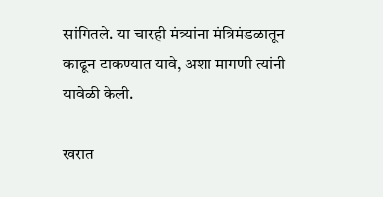सांगितले. या चारही मंत्र्यांना मंत्रिमंडळातून काढून टाकण्यात यावे, अशा मागणी त्यांनी यावेळी केली.

खरात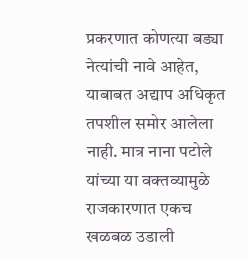प्रकरणात कोणत्या बड्या नेत्यांची नावे आहेत, याबाबत अद्याप अधिकृत तपशील समोर आलेला नाही. मात्र नाना पटोले यांच्या या वक्तव्यामुळे राजकारणात एकच खळबळ उडाली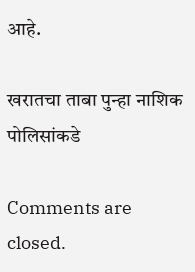आहे.

खरातचा ताबा पुन्हा नाशिक पोलिसांकडे

Comments are closed.